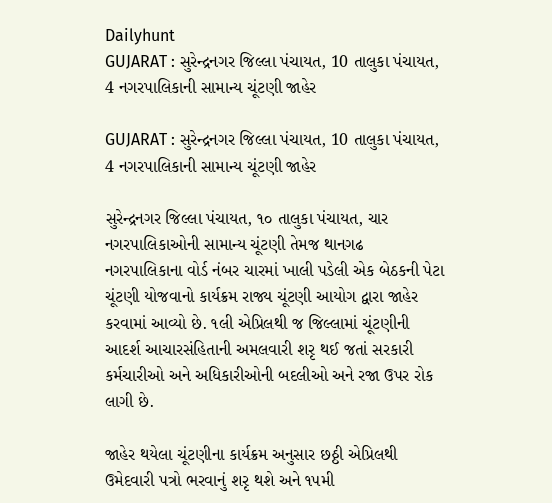Dailyhunt
GUJARAT : સુરેન્દ્રનગર જિલ્લા પંચાયત, 10 તાલુકા પંચાયત, 4 નગરપાલિકાની સામાન્ય ચૂંટણી જાહેર

GUJARAT : સુરેન્દ્રનગર જિલ્લા પંચાયત, 10 તાલુકા પંચાયત, 4 નગરપાલિકાની સામાન્ય ચૂંટણી જાહેર

સુરેન્દ્રનગર જિલ્લા પંચાયત, ૧૦ તાલુકા પંચાયત, ચાર નગરપાલિકાઓની સામાન્ય ચૂંટણી તેમજ થાનગઢ નગરપાલિકાના વોર્ડ નંબર ચારમાં ખાલી પડેલી એક બેઠકની પેટા ચૂંટણી યોજવાનો કાર્યક્રમ રાજ્ય ચૂંટણી આયોગ દ્વારા જાહેર કરવામાં આવ્યો છે. ૧લી એપ્રિલથી જ જિલ્લામાં ચૂંટણીની આદર્શ આચારસંહિતાની અમલવારી શરૃ થઈ જતાં સરકારી કર્મચારીઓ અને અધિકારીઓની બદલીઓ અને રજા ઉપર રોક લાગી છે.

જાહેર થયેલા ચૂંટણીના કાર્યક્રમ અનુસાર છઠ્ઠી એપ્રિલથી ઉમેદવારી પત્રો ભરવાનું શરૃ થશે અને ૧૫મી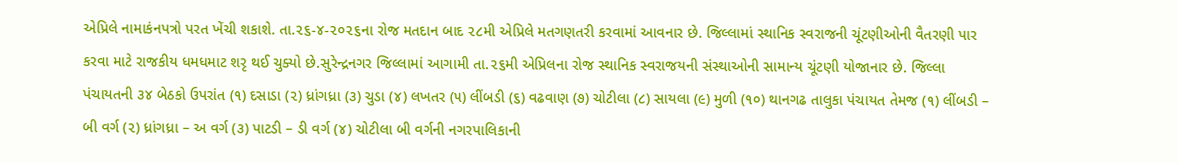એપ્રિલે નામાકંનપત્રો પરત ખેંચી શકાશે. તા.૨૬-૪-૨૦૨૬ના રોજ મતદાન બાદ ૨૮મી એપ્રિલે મતગણતરી કરવામાં આવનાર છે. જિલ્લામાં સ્થાનિક સ્વરાજની ચૂંટણીઓની વૈતરણી પાર કરવા માટે રાજકીય ધમધમાટ શરૃ થઈ ચુક્યો છે.સુરેન્દ્રનગર જિલ્લામાં આગામી તા.૨૬મી એપ્રિલના રોજ સ્થાનિક સ્વરાજયની સંસ્થાઓની સામાન્ય ચૂંટણી યોજાનાર છે. જિલ્લા પંચાયતની ૩૪ બેઠકો ઉપરાંત (૧) દસાડા (૨) ધ્રાંગધ્રા (૩) ચુડા (૪) લખતર (૫) લીંબડી (૬) વઢવાણ (૭) ચોટીલા (૮) સાયલા (૯) મુળી (૧૦) થાનગઢ તાલુકા પંચાયત તેમજ (૧) લીંબડી – બી વર્ગ (૨) ધ્રાંગધ્રા – અ વર્ગ (૩) પાટડી – ડી વર્ગ (૪) ચોટીલા બી વર્ગની નગરપાલિકાની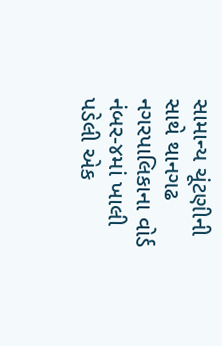સામાન્ય ચૂંટણીની સાથે થાનગઢ નગરપાલિકાના વોર્ડ નંબર-૪માં ખાલી પડેલી એક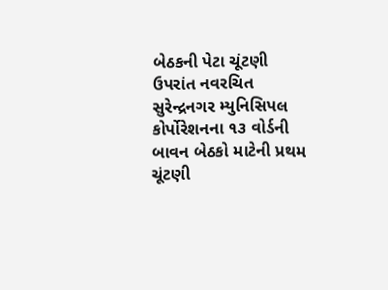બેઠકની પેટા ચૂંટણી ઉપરાંત નવરચિત સુરેન્દ્રનગર મ્યુનિસિપલ કોર્પોરેશનના ૧૩ વોર્ડની બાવન બેઠકો માટેની પ્રથમ ચૂંટણી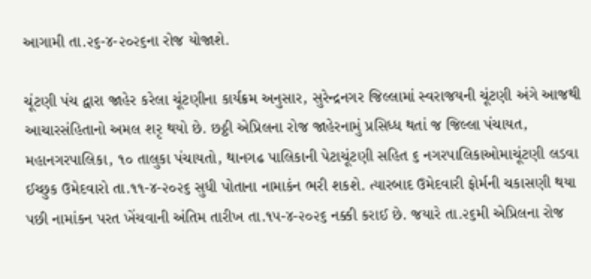આગામી તા.૨૬-૪-૨૦૨૬ના રોજ યોજાશે.

ચૂંટણી પંચ દ્વારા જાહેર કરેલા ચૂંટણીના કાર્યક્રમ અનુસાર, સુરેન્દ્રનગર જિલ્લામાં સ્વરાજયની ચૂંટણી અંગે આજથી આચારસંહિતાનો અમલ શરૃ થયો છે. છઠ્ઠી એપ્રિલના રોજ જાહેરનામું પ્રસિધ્ધ થતાં જ જિલ્લા પંચાયત, મહાનગરપાલિકા, ૧૦ તાલુકા પંચાયતો, થાનગઢ પાલિકાની પેટાચૂંટણી સહિત ૬ નગરપાલિકાઓમાચૂંટણી લડવા ઈચ્છુક ઉમેદવારો તા.૧૧-૪-૨૦૨૬ સુધી પોતાના નામાકંન ભરી શકશે. ત્યારબાદ ઉમેદવારી ફોર્મની ચકાસણી થયા પછી નામાંકન પરત ખેંચવાની અંતિમ તારીખ તા.૧૫-૪-૨૦૨૬ નક્કી કરાઈ છે. જયારે તા.૨૬મી એપ્રિલના રોજ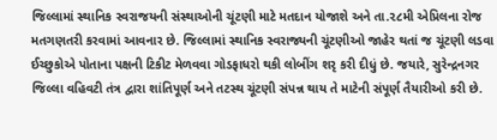જિલ્લામાં સ્થાનિક સ્વરાજયની સંસ્થાઓની ચૂંટણી માટે મતદાન યોજાશે અને તા.૨૮મી એપ્રિલના રોજ મતગણતરી કરવામાં આવનાર છે. જિલ્લામાં સ્થાનિક સ્વરાજ્યની ચૂંટણીઓ જાહેર થતાં જ ચૂંટણી લડવા ઈચ્છુકોએ પોતાના પક્ષની ટિકીટ મેળવવા ગોડફાધરો થકી લોબીંગ શરૃ કરી દીધું છે. જયારે, સુરેન્દ્રનગર જિલ્લા વહિવટી તંત્ર દ્વારા શાંતિપૂર્ણ અને તટસ્થ ચૂંટણી સંપન્ન થાય તે માટેની સંપૂર્ણ તૈયારીઓ કરી છે.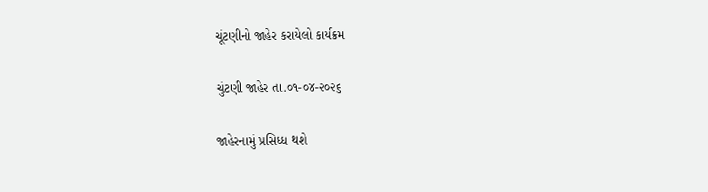ચૂંટણીનો જાહેર કરાયેલો કાર્યક્રમ

ચુંટણી જાહેર તા.૦૧-૦૪-૨૦૨૬

જાહેરનામું પ્રસિધ્ધ થશે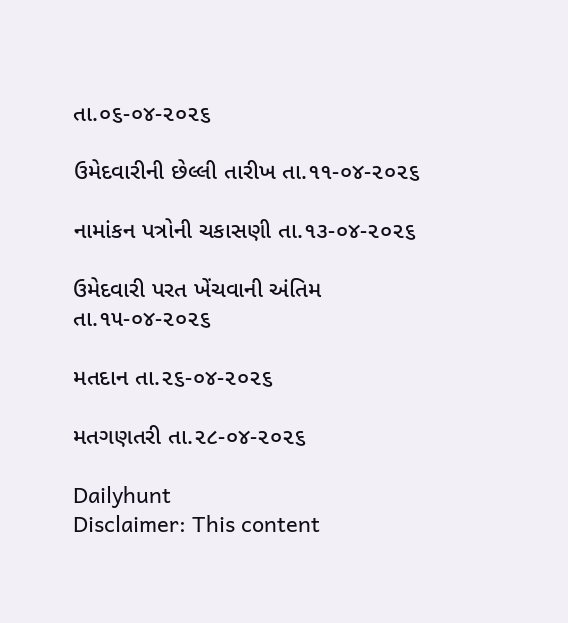તા.૦૬-૦૪-૨૦૨૬

ઉમેદવારીની છેલ્લી તારીખ તા.૧૧-૦૪-૨૦૨૬

નામાંકન પત્રોની ચકાસણી તા.૧૩-૦૪-૨૦૨૬

ઉમેદવારી પરત ખેંચવાની અંતિમ તા.૧૫-૦૪-૨૦૨૬

મતદાન તા.૨૬-૦૪-૨૦૨૬

મતગણતરી તા.૨૮-૦૪-૨૦૨૬

Dailyhunt
Disclaimer: This content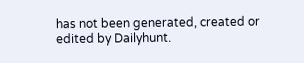has not been generated, created or edited by Dailyhunt.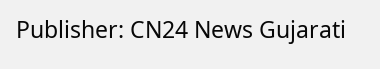Publisher: CN24 News Gujarati